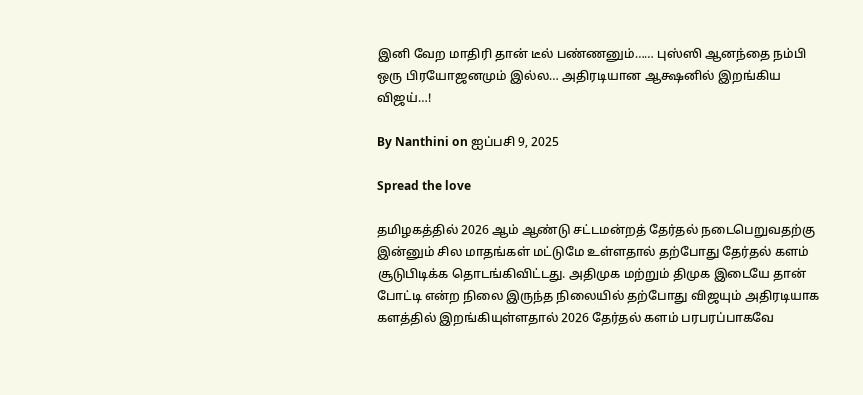இனி வேற மாதிரி தான் டீல் பண்ணனும்…… புஸ்ஸி ஆனந்தை நம்பி ஒரு பிரயோஜனமும் இல்ல… அதிரடியான ஆக்ஷனில் இறங்கிய விஜய்…!

By Nanthini on ஐப்பசி 9, 2025

Spread the love

தமிழகத்தில் 2026 ஆம் ஆண்டு சட்டமன்றத் தேர்தல் நடைபெறுவதற்கு இன்னும் சில மாதங்கள் மட்டுமே உள்ளதால் தற்போது தேர்தல் களம் சூடுபிடிக்க தொடங்கிவிட்டது. அதிமுக மற்றும் திமுக இடையே தான் போட்டி என்ற நிலை இருந்த நிலையில் தற்போது விஜயும் அதிரடியாக களத்தில் இறங்கியுள்ளதால் 2026 தேர்தல் களம் பரபரப்பாகவே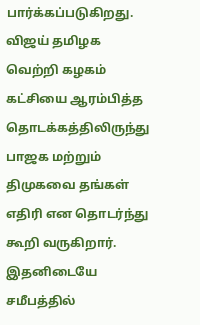பார்க்கப்படுகிறது. விஜய் தமிழக வெற்றி கழகம் கட்சியை ஆரம்பித்த தொடக்கத்திலிருந்து பாஜக மற்றும் திமுகவை தங்கள் எதிரி என தொடர்ந்து கூறி வருகிறார். இதனிடையே சமீபத்தில்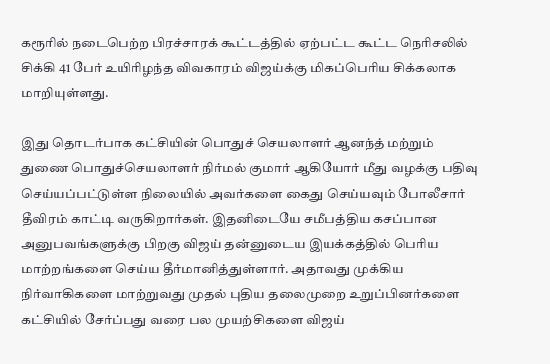கரூரில் நடைபெற்ற பிரச்சாரக் கூட்டத்தில் ஏற்பட்ட கூட்ட நெரிசலில் சிக்கி 41 பேர் உயிரிழந்த விவகாரம் விஜய்க்கு மிகப்பெரிய சிக்கலாக மாறியுள்ளது.

இது தொடர்பாக கட்சியின் பொதுச் செயலாளர் ஆனந்த் மற்றும் துணை பொதுச்செயலாளர் நிர்மல் குமார் ஆகியோர் மீது வழக்கு பதிவு செய்யப்பட்டுள்ள நிலையில் அவர்களை கைது செய்யவும் போலீசார் தீவிரம் காட்டி வருகிறார்கள். இதனிடையே சமீபத்திய கசப்பான அனுபவங்களுக்கு பிறகு விஜய் தன்னுடைய இயக்கத்தில் பெரிய மாற்றங்களை செய்ய தீர்மானித்துள்ளார். அதாவது முக்கிய நிர்வாகிகளை மாற்றுவது முதல் புதிய தலைமுறை உறுப்பினர்களை கட்சியில் சேர்ப்பது வரை பல முயற்சிகளை விஜய்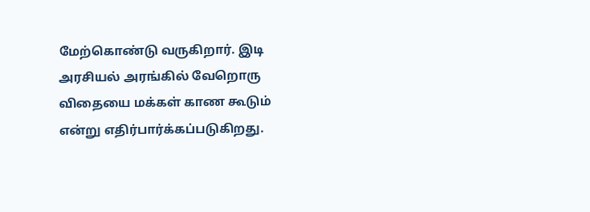மேற்கொண்டு வருகிறார். இடி அரசியல் அரங்கில் வேறொரு விதையை மக்கள் காண கூடும் என்று எதிர்பார்க்கப்படுகிறது.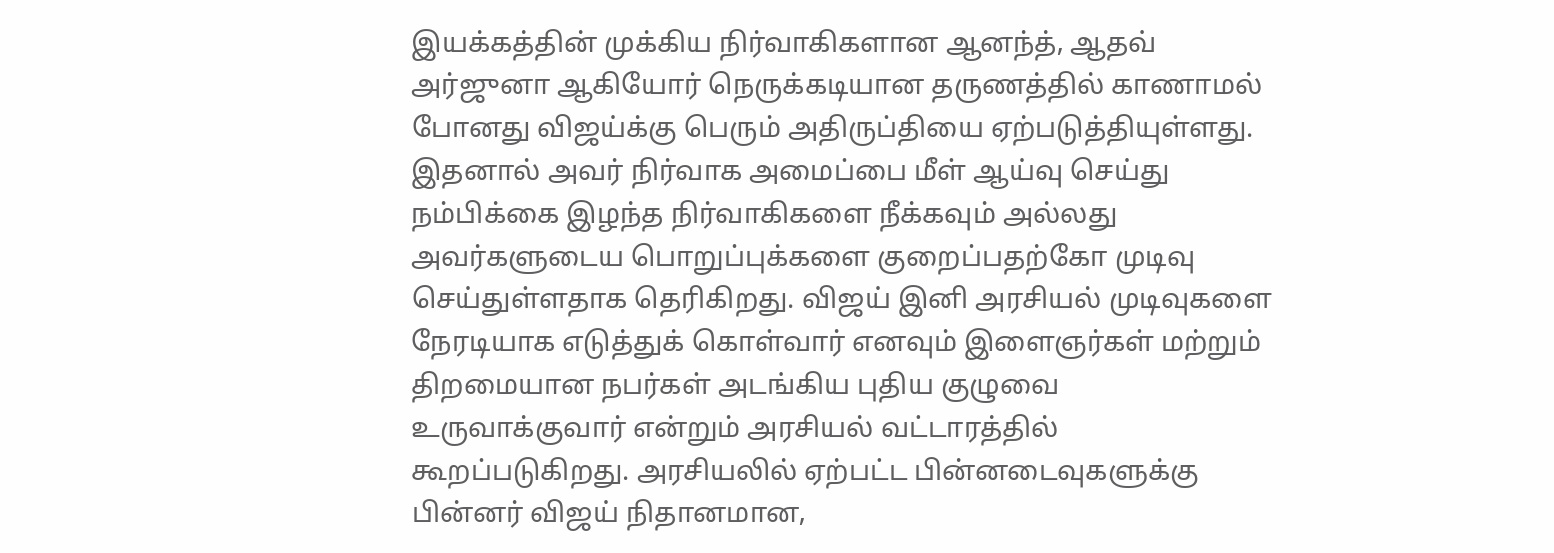இயக்கத்தின் முக்கிய நிர்வாகிகளான ஆனந்த், ஆதவ் அர்ஜுனா ஆகியோர் நெருக்கடியான தருணத்தில் காணாமல் போனது விஜய்க்கு பெரும் அதிருப்தியை ஏற்படுத்தியுள்ளது. இதனால் அவர் நிர்வாக அமைப்பை மீள் ஆய்வு செய்து நம்பிக்கை இழந்த நிர்வாகிகளை நீக்கவும் அல்லது அவர்களுடைய பொறுப்புக்களை குறைப்பதற்கோ முடிவு செய்துள்ளதாக தெரிகிறது. விஜய் இனி அரசியல் முடிவுகளை நேரடியாக எடுத்துக் கொள்வார் எனவும் இளைஞர்கள் மற்றும் திறமையான நபர்கள் அடங்கிய புதிய குழுவை உருவாக்குவார் என்றும் அரசியல் வட்டாரத்தில் கூறப்படுகிறது. அரசியலில் ஏற்பட்ட பின்னடைவுகளுக்கு பின்னர் விஜய் நிதானமான,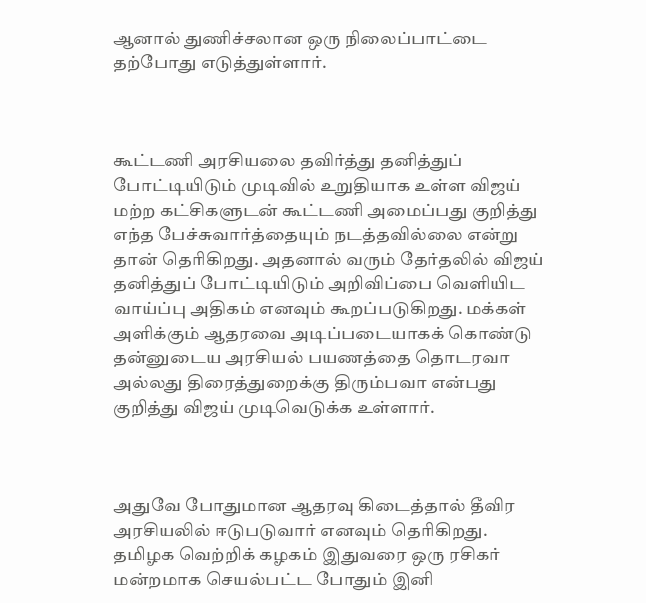ஆனால் துணிச்சலான ஒரு நிலைப்பாட்டை தற்போது எடுத்துள்ளார்.



கூட்டணி அரசியலை தவிர்த்து தனித்துப் போட்டியிடும் முடிவில் உறுதியாக உள்ள விஜய் மற்ற கட்சிகளுடன் கூட்டணி அமைப்பது குறித்து எந்த பேச்சுவார்த்தையும் நடத்தவில்லை என்று தான் தெரிகிறது. அதனால் வரும் தேர்தலில் விஜய் தனித்துப் போட்டியிடும் அறிவிப்பை வெளியிட வாய்ப்பு அதிகம் எனவும் கூறப்படுகிறது. மக்கள் அளிக்கும் ஆதரவை அடிப்படையாகக் கொண்டு தன்னுடைய அரசியல் பயணத்தை தொடரவா அல்லது திரைத்துறைக்கு திரும்பவா என்பது குறித்து விஜய் முடிவெடுக்க உள்ளார்.



அதுவே போதுமான ஆதரவு கிடைத்தால் தீவிர அரசியலில் ஈடுபடுவார் எனவும் தெரிகிறது. தமிழக வெற்றிக் கழகம் இதுவரை ஒரு ரசிகர் மன்றமாக செயல்பட்ட போதும் இனி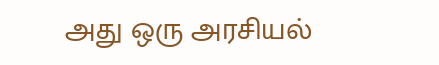அது ஒரு அரசியல்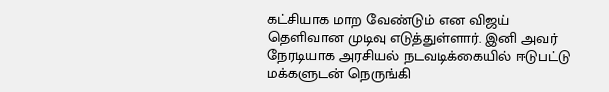கட்சியாக மாற வேண்டும் என விஜய் தெளிவான முடிவு எடுத்துள்ளார். இனி அவர் நேரடியாக அரசியல் நடவடிக்கையில் ஈடுபட்டு மக்களுடன் நெருங்கி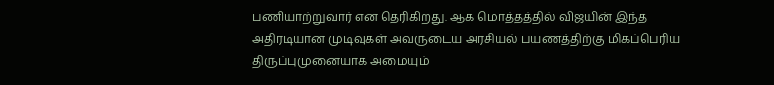பணியாற்றுவார் என தெரிகிறது. ஆக மொத்தத்தில் விஜயின் இந்த அதிரடியான முடிவுகள் அவருடைய அரசியல் பயணத்திற்கு மிகப்பெரிய திருப்புமுனையாக அமையும்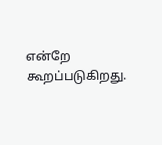என்றே கூறப்படுகிறது.